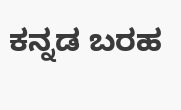ಕನ್ನಡ ಬರಹ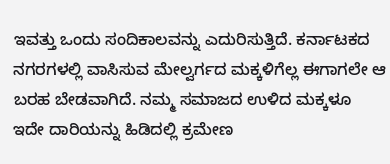ಇವತ್ತು ಒಂದು ಸಂದಿಕಾಲವನ್ನು ಎದುರಿಸುತ್ತಿದೆ. ಕರ್ನಾಟಕದ ನಗರಗಳಲ್ಲಿ ವಾಸಿಸುವ ಮೇಲ್ವರ್ಗದ ಮಕ್ಕಳಿಗೆಲ್ಲ ಈಗಾಗಲೇ ಆ ಬರಹ ಬೇಡವಾಗಿದೆ. ನಮ್ಮ ಸಮಾಜದ ಉಳಿದ ಮಕ್ಕಳೂ ಇದೇ ದಾರಿಯನ್ನು ಹಿಡಿದಲ್ಲಿ ಕ್ರಮೇಣ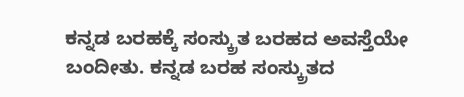ಕನ್ನಡ ಬರಹಕ್ಕೆ ಸಂಸ್ಕ್ರುತ ಬರಹದ ಅವಸ್ತೆಯೇ ಬಂದೀತು. ಕನ್ನಡ ಬರಹ ಸಂಸ್ಕ್ರುತದ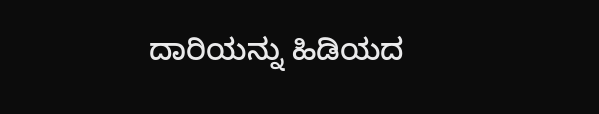ದಾರಿಯನ್ನು ಹಿಡಿಯದ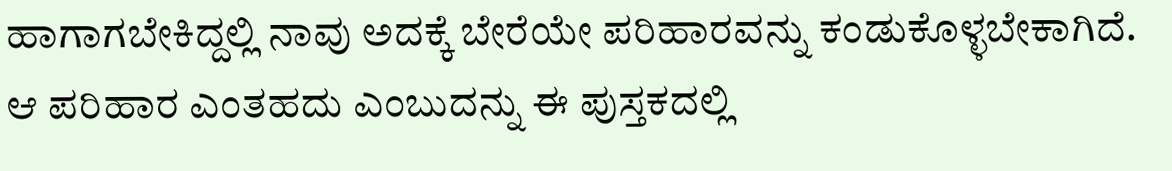ಹಾಗಾಗಬೇಕಿದ್ದಲ್ಲಿ ನಾವು ಅದಕ್ಕೆ ಬೇರೆಯೇ ಪರಿಹಾರವನ್ನು ಕಂಡುಕೊಳ್ಳಬೇಕಾಗಿದೆ.
ಆ ಪರಿಹಾರ ಎಂತಹದು ಎಂಬುದನ್ನು ಈ ಪುಸ್ತಕದಲ್ಲಿ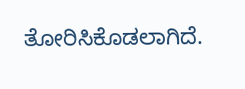ತೋರಿಸಿಕೊಡಲಾಗಿದೆ.